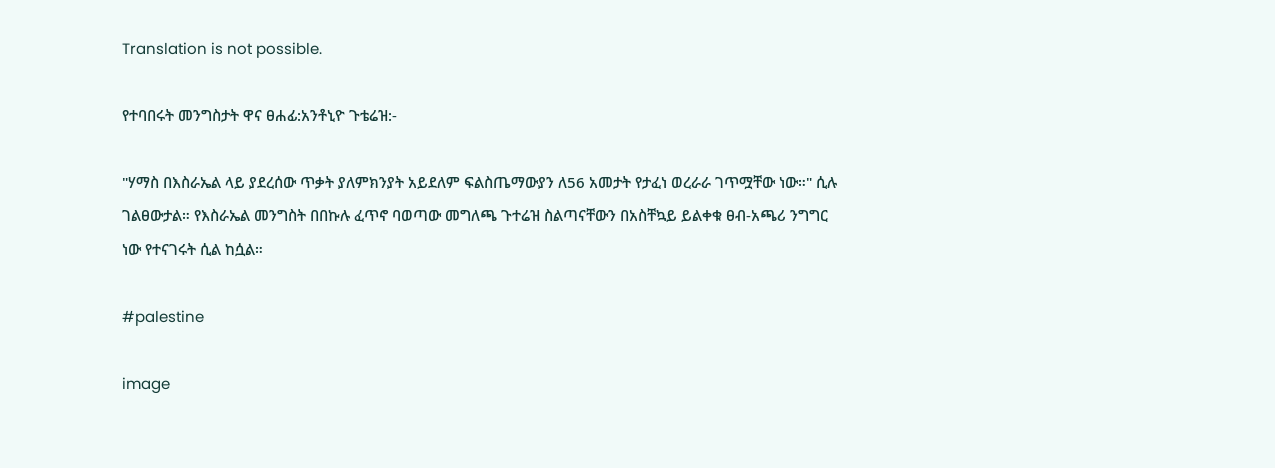Translation is not possible.

የተባበሩት መንግስታት ዋና ፀሐፊ:አንቶኒዮ ጉቴሬዝ:-

"ሃማስ በእስራኤል ላይ ያደረሰው ጥቃት ያለምክንያት አይደለም ፍልስጤማውያን ለ56 አመታት የታፈነ ወረራራ ገጥሟቸው ነው።" ሲሉ ገልፀውታል። የእስራኤል መንግስት በበኩሉ ፈጥኖ ባወጣው መግለጫ ጉተሬዝ ስልጣናቸውን በአስቸኳይ ይልቀቁ ፀብ-አጫሪ ንግግር ነው የተናገሩት ሲል ከሷል።

#palestine

image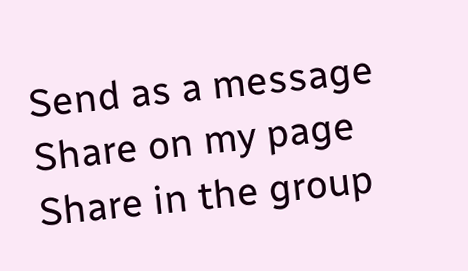Send as a message
Share on my page
Share in the group